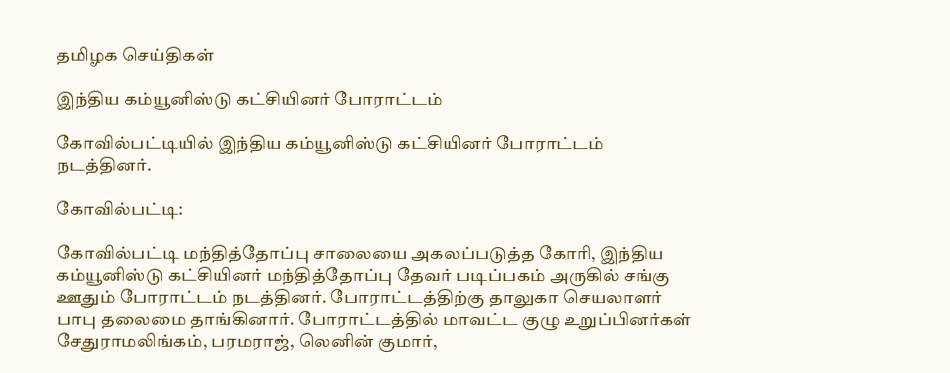தமிழக செய்திகள்

இந்திய கம்யூனிஸ்டு கட்சியினர் போராட்டம்

கோவில்பட்டியில் இந்திய கம்யூனிஸ்டு கட்சியினர் போராட்டம் நடத்தினர்.

கோவில்பட்டி:

கோவில்பட்டி மந்தித்தோப்பு சாலையை அகலப்படுத்த கோரி, இந்திய கம்யூனிஸ்டு கட்சியினர் மந்தித்தோப்பு தேவர் படிப்பகம் அருகில் சங்கு ஊதும் போராட்டம் நடத்தினர். போராட்டத்திற்கு தாலுகா செயலாளர் பாபு தலைமை தாங்கினார். போராட்டத்தில் மாவட்ட குழு உறுப்பினர்கள் சேதுராமலிங்கம், பரமராஜ், லெனின் குமார்,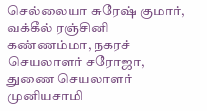செல்லையா சுரேஷ் குமார், வக்கீல் ரஞ்சினி கண்ணம்மா, நகரச் செயலாளர் சரோஜா, துணை செயலாளர் முனியசாமி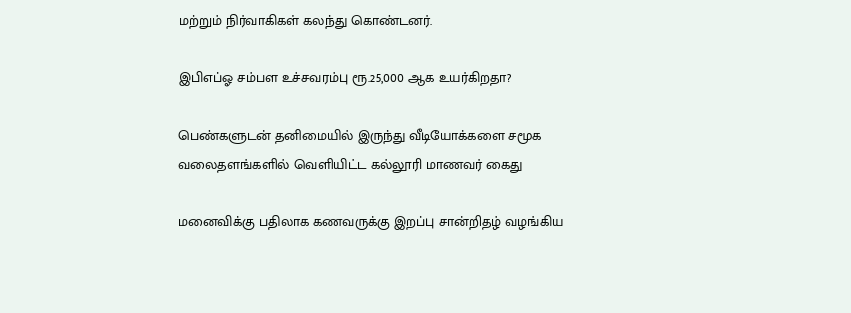மற்றும் நிர்வாகிகள் கலந்து கொண்டனர்.

இபிஎப்ஓ சம்பள உச்சவரம்பு ரூ.25,000 ஆக உயர்கிறதா?

பெண்களுடன் தனிமையில் இருந்து வீடியோக்களை சமூக வலைதளங்களில் வெளியிட்ட கல்லூரி மாணவர் கைது

மனைவிக்கு பதிலாக கணவருக்கு இறப்பு சான்றிதழ் வழங்கிய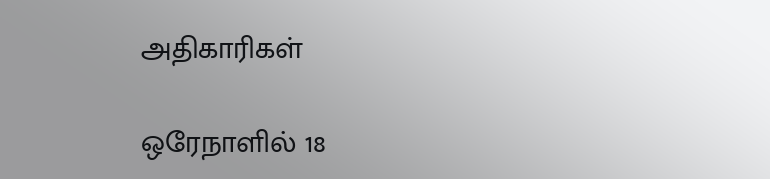அதிகாரிகள்

ஒரேநாளில் 18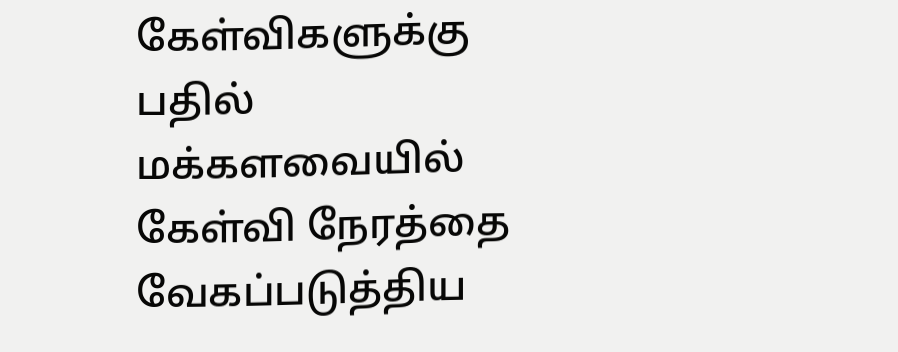கேள்விகளுக்கு பதில் மக்களவையில் கேள்வி நேரத்தை வேகப்படுத்திய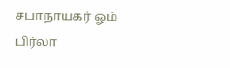சபாநாயகர் ஓம் பிர்லா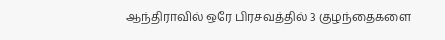ஆந்திராவில் ஒரே பிரசவத்தில் 3 குழந்தைகளை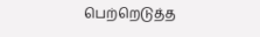பெற்றெடுத்த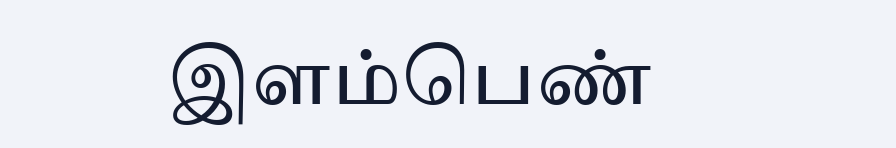இளம்பெண்